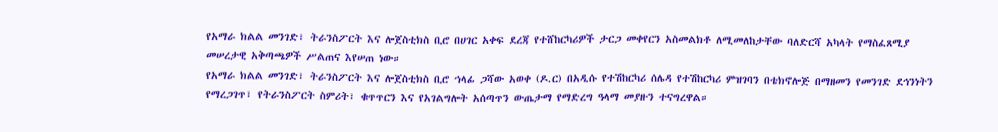የአማራ ክልል መንገድ፣ ትራንስፖርት እና ሎጀስቲክስ ቢሮ በሀገር አቀፍ ደረጃ የተሸከርካሪዎች ታርጋ መቀየርን አስመልክቶ ለሚመለከታቸው ባለድርሻ አካላት የማስፈጸሚያ መሠረታዊ አቅጣጫዎች ሥልጠና እየሠጠ ነው።
የአማራ ክልል መንገድ፣ ትራንስፖርት እና ሎጀስቲክስ ቢሮ ኀላፊ ጋሻው አወቀ (ዶ.ር) በአዲሱ የተሽከርካሪ ሰሌዳ የተሽከርካሪ ምዝገባን በቴክኖሎጅ በማዘመን የመንገድ ደኅንነትን የማረጋገጥ፣ የትራንስፖርት ስምሪት፣ ቁጥጥርን እና የአገልግሎት አሰጣጥን ውጤታማ የማድረግ ዓላማ መያዙን ተናግረዋል።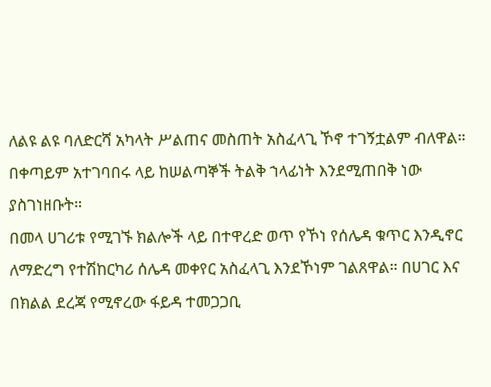ለልዩ ልዩ ባለድርሻ አካላት ሥልጠና መስጠት አስፈላጊ ኾኖ ተገኝቷልም ብለዋል። በቀጣይም አተገባበሩ ላይ ከሠልጣኞች ትልቅ ኀላፊነት እንደሚጠበቅ ነው ያስገነዘቡት።
በመላ ሀገሪቱ የሚገኙ ክልሎች ላይ በተዋረድ ወጥ የኾነ የሰሌዳ ቁጥር እንዲኖር ለማድረግ የተሽከርካሪ ሰሌዳ መቀየር አስፈላጊ እንደኾነም ገልጸዋል። በሀገር እና በክልል ደረጃ የሚኖረው ፋይዳ ተመጋጋቢ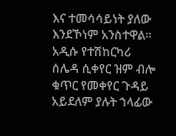እና ተመሳሳይነት ያለው እንደኾነም አንስተዋል።
አዲሱ የተሽከርካሪ ሰሌዳ ሲቀየር ዝም ብሎ ቁጥር የመቀየር ጉዳይ አይደለም ያሉት ኀላፊው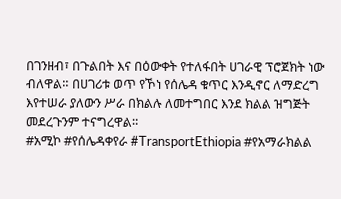በገንዘብ፣ በጉልበት እና በዕውቀት የተለፋበት ሀገራዊ ፕሮጀክት ነው ብለዋል። በሀገሪቱ ወጥ የኾነ የሰሌዳ ቁጥር እንዲኖር ለማድረግ እየተሠራ ያለውን ሥራ በክልሉ ለመተግበር እንደ ክልል ዝግጅት መደረጉንም ተናግረዋል።
#አሚኮ #የሰሌዳቀየራ #TransportEthiopia #የአማራክልል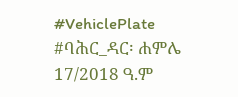#VehiclePlate
#ባሕር_ዳር፡ ሐምሌ 17/2018 ዓ.ም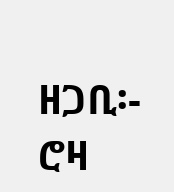ዘጋቢ፡- ሮዛ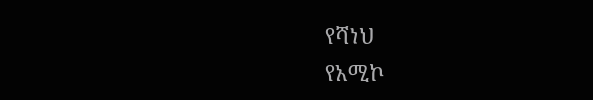የሻነህ
የአሚኮ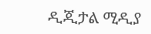ዲጂታል ሚዲያ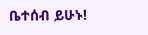ቤተሰብ ይሁኑ!